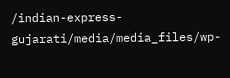/indian-express-gujarati/media/media_files/wp-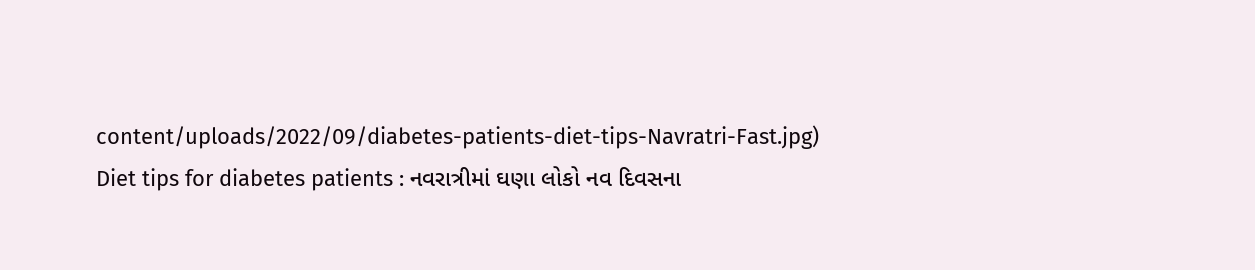content/uploads/2022/09/diabetes-patients-diet-tips-Navratri-Fast.jpg)
Diet tips for diabetes patients : નવરાત્રીમાં ઘણા લોકો નવ દિવસના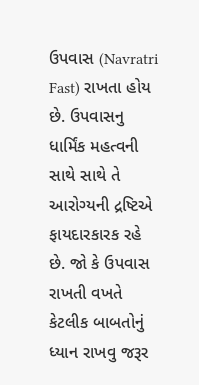ઉપવાસ (Navratri Fast) રાખતા હોય છે. ઉપવાસનુ ધાર્મિંક મહત્વની સાથે સાથે તે આરોગ્યની દ્રષ્ટિએ ફાયદારકારક રહે છે. જો કે ઉપવાસ રાખતી વખતે કેટલીક બાબતોનું ધ્યાન રાખવુ જરૂર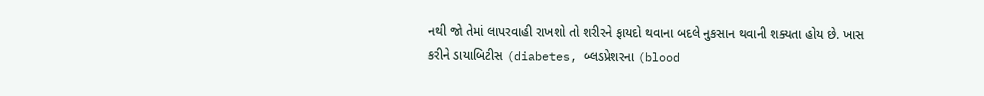નથી જો તેમાં લાપરવાહી રાખશો તો શરીરને ફાયદો થવાના બદલે નુકસાન થવાની શક્યતા હોય છે. ખાસ કરીને ડાયાબિટીસ (diabetes, બ્લડપ્રેશરના (blood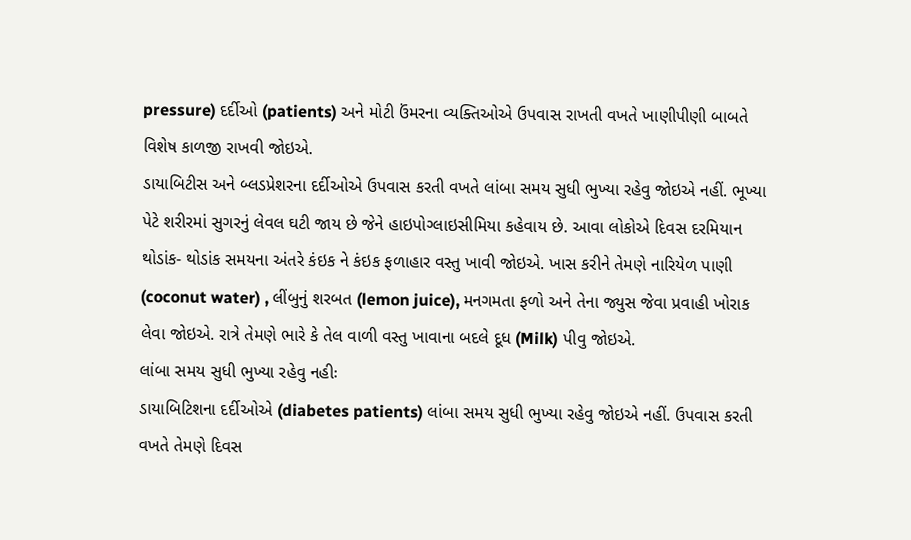pressure) દર્દીઓ (patients) અને મોટી ઉંમરના વ્યક્તિઓએ ઉપવાસ રાખતી વખતે ખાણીપીણી બાબતે વિશેષ કાળજી રાખવી જોઇએ.
ડાયાબિટીસ અને બ્લડપ્રેશરના દર્દીઓએ ઉપવાસ કરતી વખતે લાંબા સમય સુધી ભુખ્યા રહેવુ જોઇએ નહીં. ભૂખ્યા પેટે શરીરમાં સુગરનું લેવલ ઘટી જાય છે જેને હાઇપોગ્લાઇસીમિયા કહેવાય છે. આવા લોકોએ દિવસ દરમિયાન થોડાંક- થોડાંક સમયના અંતરે કંઇક ને કંઇક ફળાહાર વસ્તુ ખાવી જોઇએ. ખાસ કરીને તેમણે નારિયેળ પાણી (coconut water) , લીંબુનું શરબત (lemon juice), મનગમતા ફળો અને તેના જ્યુસ જેવા પ્રવાહી ખોરાક લેવા જોઇએ. રાત્રે તેમણે ભારે કે તેલ વાળી વસ્તુ ખાવાના બદલે દૂધ (Milk) પીવુ જોઇએ.
લાંબા સમય સુધી ભુખ્યા રહેવુ નહીઃ
ડાયાબિટિશના દર્દીઓએ (diabetes patients) લાંબા સમય સુધી ભુખ્યા રહેવુ જોઇએ નહીં. ઉપવાસ કરતી વખતે તેમણે દિવસ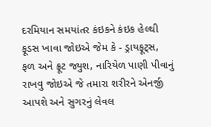દરમિયાન સમયાંતર કંઇકને કંઇક હેલ્થી ફૂડસ ખાવા જોઇએ જેમ કે - ડ્રાયફૂટ્સ, ફળ અને ફ્રૂટ જ્યુશ, નારિયેળ પાણી પીવાનું રાખવુ જોઇએ જે તમારા શરીરને એનર્જી આપશે અને સુગરનું લેવલ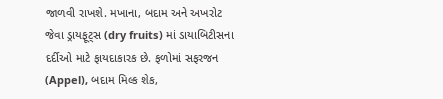જાળવી રાખશે. મખાના, બદામ અને અખરોટ જેવા ડ્રાયફૂટ્સ (dry fruits) માં ડાયાબિટીસના દર્દીઓ માટે ફાયદાકારક છે. ફળોમાં સફરજન (Appel), બદામ મિલ્ક શેક,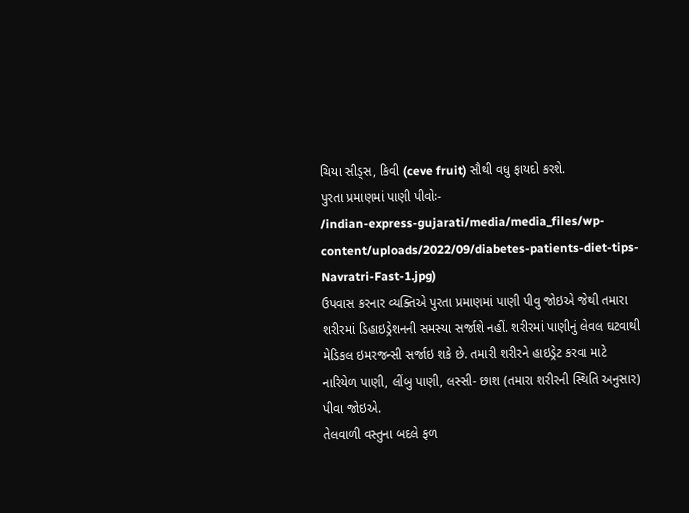ચિયા સીડ્સ, કિવી (ceve fruit) સૌથી વધુ ફાયદો કરશે.
પુરતા પ્રમાણમાં પાણી પીવોઃ-
/indian-express-gujarati/media/media_files/wp-content/uploads/2022/09/diabetes-patients-diet-tips-Navratri-Fast-1.jpg)
ઉપવાસ કરનાર વ્યક્તિએ પુરતા પ્રમાણમાં પાણી પીવુ જોઇએ જેથી તમારા શરીરમાં ડિહાઇડ્રેશનની સમસ્યા સર્જાશે નહીં. શરીરમાં પાણીનું લેવલ ઘટવાથી મેડિકલ ઇમરજન્સી સર્જાઇ શકે છે. તમારી શરીરને હાઇડ્રેટ કરવા માટે નારિયેળ પાણી, લીંબુ પાણી, લસ્સી- છાશ (તમારા શરીરની સ્થિતિ અનુસાર) પીવા જોઇએ.
તેલવાળી વસ્તુના બદલે ફળ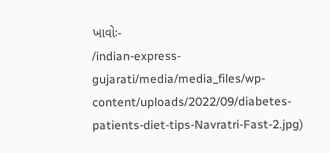ખાવોઃ-
/indian-express-gujarati/media/media_files/wp-content/uploads/2022/09/diabetes-patients-diet-tips-Navratri-Fast-2.jpg)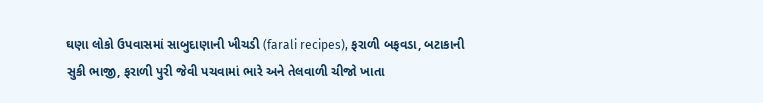ઘણા લોકો ઉપવાસમાં સાબુદાણાની ખીચડી (farali recipes), ફરાળી બફવડા, બટાકાની સુકી ભાજી, ફરાળી પુરી જેવી પચવામાં ભારે અને તેલવાળી ચીજો ખાતા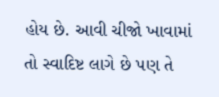હોય છે. આવી ચીજો ખાવામાં તો સ્વાદિષ્ટ લાગે છે પણ તે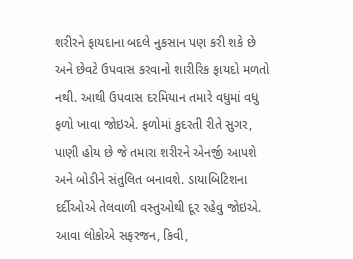શરીરને ફાયદાના બદલે નુકસાન પણ કરી શકે છે અને છેવટે ઉપવાસ કરવાનો શારીરિક ફાયદો મળતો નથી. આથી ઉપવાસ દરમિયાન તમારે વધુમાં વધુ ફળો ખાવા જોઇએ. ફળોમાં કુદરતી રીતે સુગર, પાણી હોય છે જે તમારા શરીરને એનર્જી આપશે અને બોડીને સંતુલિત બનાવશે. ડાયાબિટિશના દર્દીઓએ તેલવાળી વસ્તુઓથી દૂર રહેવુ જોઇએ. આવા લોકોએ સફરજન, કિવી,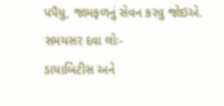પપૈયુ, જામફળનું સેવન કરવુ જોઇએ.
સમયસર દવા લોઃ-
ડાયાબિટીસ અને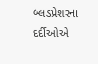બ્લડપ્રેશરના દર્દીઓએ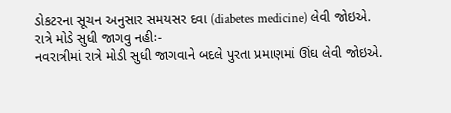ડોકટરના સૂચન અનુસાર સમયસર દવા (diabetes medicine) લેવી જોઇએ.
રાત્રે મોડે સુધી જાગવુ નહીઃ-
નવરાત્રીમાં રાત્રે મોડી સુધી જાગવાને બદલે પુરતા પ્રમાણમાં ઊંઘ લેવી જોઇએ.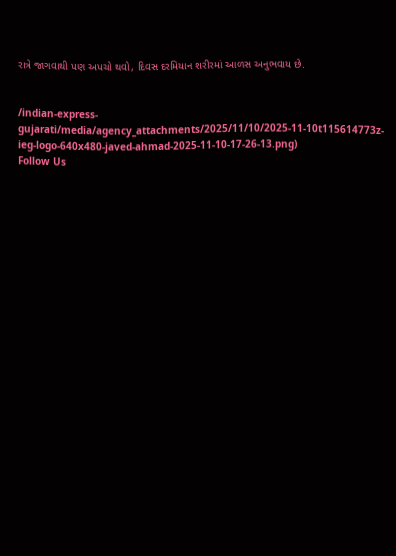રાત્રે જાગવાથી પણ અપચો થવો, દિવસ દરમિયાન શરીરમાં આળસ અનુભવાય છે.


/indian-express-gujarati/media/agency_attachments/2025/11/10/2025-11-10t115614773z-ieg-logo-640x480-javed-ahmad-2025-11-10-17-26-13.png)
Follow Us